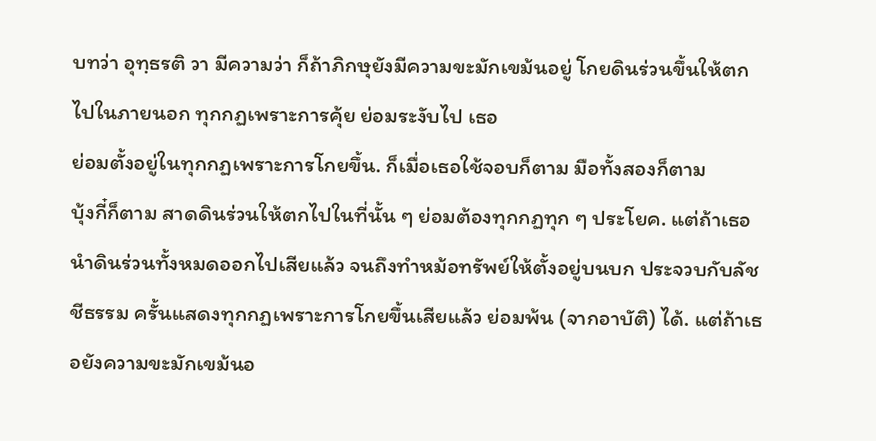บทว่า อุทฺธรติ วา มีความว่า ก็ถ้าภิกษุยังมีความขะมักเขม้นอยู่ โกยดินร่วนขึ้นให้ตกไปในภายนอก ทุกกฏเพราะการคุ้ย ย่อมระงับไป เธอ
ย่อมตั้งอยู่ในทุกกฏเพราะการโกยขึ้น. ก็เมื่อเธอใช้จอบก็ตาม มือทั้งสองก็ตาม
บุ้งกี๋ก็ตาม สาดดินร่วนให้ตกไปในที่นั้น ๆ ย่อมต้องทุกกฏทุก ๆ ประโยค. แต่ถ้าเธอนำดินร่วนทั้งหมดออกไปเสียแล้ว จนถึงทำหม้อทรัพย์ให้ตั้งอยู่บนบก ประจวบกับลัชชีธรรม ครั้นแสดงทุกกฏเพราะการโกยขึ้นเสียแล้ว ย่อมพ้น (จากอาบัติ) ได้. แต่ถ้าเธอยังความขะมักเขม้นอ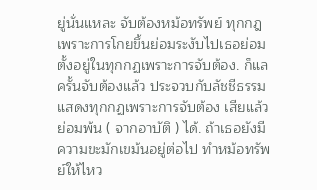ยู่นั่นแหละ จับต้องหม้อทรัพย์ ทุกกฎเพราะการโกยขึ้นย่อมระงับไปเธอย่อมตั้งอยู่ในทุกกฏเพราะการจับต้อง. ก็แลครั้นจับต้องแล้ว ประจวบกับลัชชีธรรม แสดงทุกกฏเพราะการจับต้อง เสียแล้ว ย่อมพ้น ( จากอาบัติ ) ได้. ถ้าเธอยังมีความขะมักเขม้นอยู่ต่อไป ทำหม้อทรัพย์ให้ไหว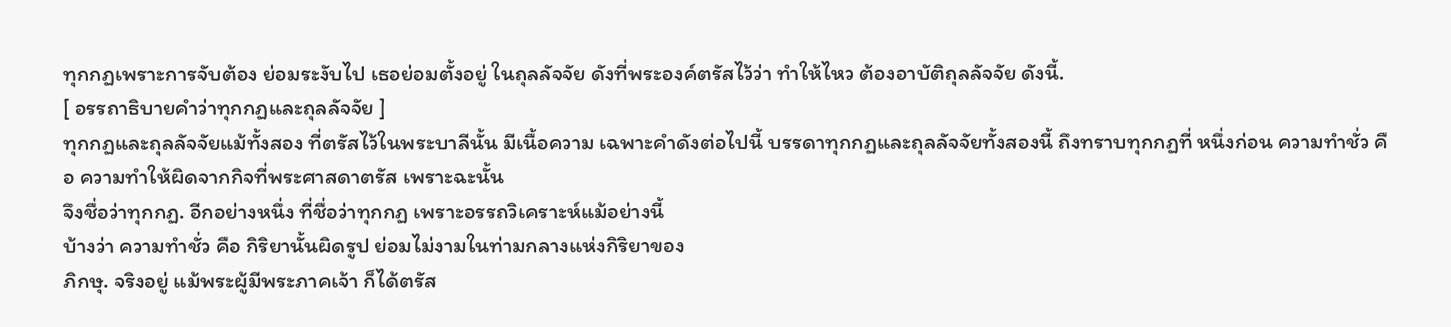ทุกกฏเพราะการจับต้อง ย่อมระงับไป เธอย่อมตั้งอยู่ ในถุลลัจจัย ดังที่พระองค์ตรัสไว้ว่า ทำให้ไหว ต้องอาบัติถุลลัจจัย ดังนี้.
[ อรรถาธิบายคำว่าทุกกฏและถุลลัจจัย ]
ทุกกฏและถุลลัจจัยแม้ทั้งสอง ที่ตรัสไว้ในพระบาลีนั้น มีเนื้อความ เฉพาะคำดังต่อไปนี้ บรรดาทุกกฏและถุลลัจจัยทั้งสองนี้ ถึงทราบทุกกฏที่ หนึ่งก่อน ความทำชั่ว คือ ความทำให้ผิดจากกิจที่พระศาสดาตรัส เพราะฉะนั้น
จึงชื่อว่าทุกกฏ. อีกอย่างหนึ่ง ที่ชื่อว่าทุกกฏ เพราะอรรถวิเคราะห์แม้อย่างนี้
บ้างว่า ความทำชั่ว คือ กิริยานั้นผิดรูป ย่อมไม่งามในท่ามกลางแห่งกิริยาของ
ภิกษุ. จริงอยู่ แม้พระผู้มีพระภาคเจ้า ก็ได้ตรัส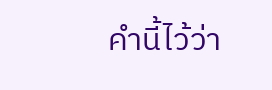คำนี้ไว้ว่า